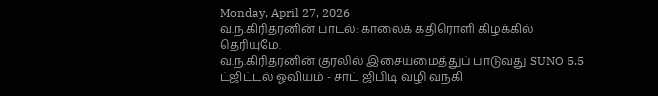Monday, April 27, 2026
வ.ந.கிரிதரனின் பாடல்: காலைக் கதிரொளி கிழக்கில் தெரியுமே.
வ.ந.கிரிதரனின் குரலில் இசையமைத்துப் பாடுவது SUNO 5.5
ட்ஜிட்டல் ஓவியம் - சாட் ஜிபிடி வழி வநகி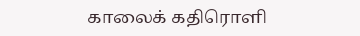காலைக் கதிரொளி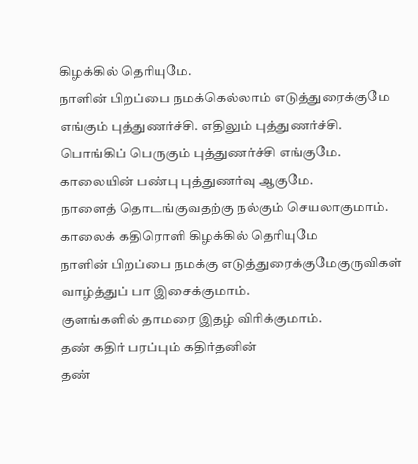கிழக்கில் தெரியுமே.
நாளின் பிறப்பை நமக்கெல்லாம் எடுத்துரைக்குமே
எங்கும் புத்துணர்ச்சி. எதிலும் புத்துணர்ச்சி.
பொங்கிப் பெருகும் புத்துணர்ச்சி எங்குமே.
காலையின் பண்பு புத்துணர்வு ஆகுமே.
நாளைத் தொடங்குவதற்கு நல்கும் செயலாகுமாம்.
காலைக் கதிரொளி கிழக்கில் தெரியுமே
நாளின் பிறப்பை நமக்கு எடுத்துரைக்குமேகுருவிகள் வாழ்த்துப் பா இசைக்குமாம்.
குளங்களில் தாமரை இதழ் விரிக்குமாம்.
தண் கதிர் பரப்பும் கதிர்தனின்
தண்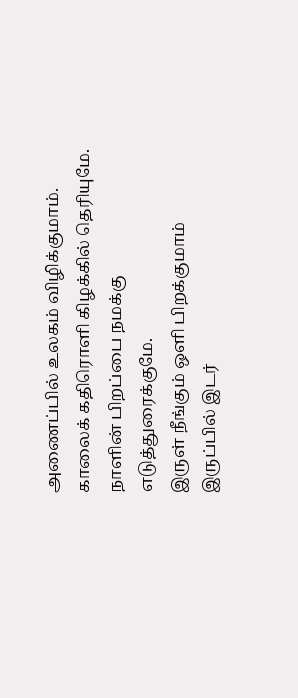அணைப்பில் உலகம் விழிக்குமாம்.
காலைக் கதிரொளி கிழக்கில் தெரியுமே.
நாளின் பிறப்பை நமக்கு எடுத்துரைக்குமே.
இருள் நீங்கும் ஒளி பிறக்குமாம்
இருப்பில் இடர்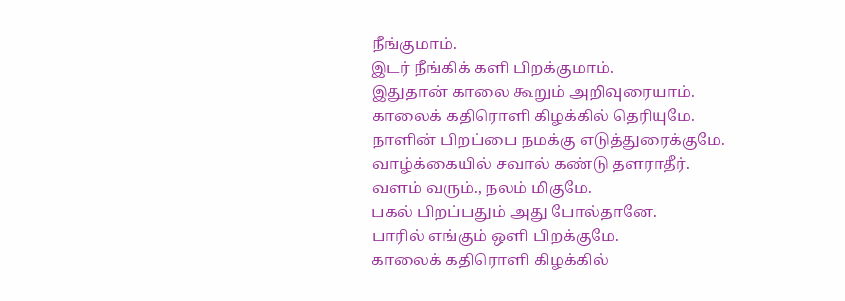நீங்குமாம்.
இடர் நீங்கிக் களி பிறக்குமாம்.
இதுதான் காலை கூறும் அறிவுரையாம்.
காலைக் கதிரொளி கிழக்கில் தெரியுமே.
நாளின் பிறப்பை நமக்கு எடுத்துரைக்குமே.
வாழ்க்கையில் சவால் கண்டு தளராதீர்.
வளம் வரும்., நலம் மிகுமே.
பகல் பிறப்பதும் அது போல்தானே.
பாரில் எங்கும் ஒளி பிறக்குமே.
காலைக் கதிரொளி கிழக்கில்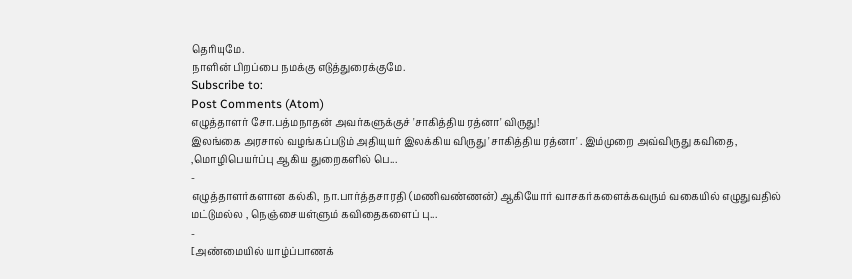தெரியுமே.
நாளின் பிறப்பை நமக்கு எடுத்துரைக்குமே.
Subscribe to:
Post Comments (Atom)
எழுத்தாளர் சோ.பத்மநாதன் அவர்களுக்குச் 'சாகித்திய ரத்னா' விருது!
இலங்கை அரசால் வழங்கப்படும் அதியுயர் இலக்கிய விருது 'சாகித்திய ரத்னா' . இம்முறை அவ்விருது கவிதை, ,மொழிபெயர்ப்பு ஆகிய துறைகளில் பெ...
-
எழுத்தாளர்களான கல்கி, நா.பார்த்தசாரதி (மணிவண்ணன்) ஆகியோர் வாசகர்களைக்கவரும் வகையில் எழுதுவதில் மட்டுமல்ல , நெஞ்சையள்ளும் கவிதைகளைப் பு...
-
[அண்மையில் யாழ்ப்பாணக்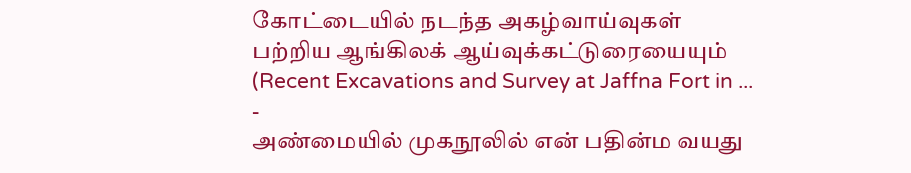கோட்டையில் நடந்த அகழ்வாய்வுகள் பற்றிய ஆங்கிலக் ஆய்வுக்கட்டுரையையும் (Recent Excavations and Survey at Jaffna Fort in ...
-
அண்மையில் முகநூலில் என் பதின்ம வயது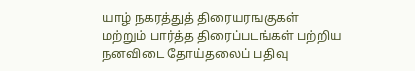யாழ் நகரத்துத் திரையரஙகுகள் மற்றும் பார்த்த திரைப்படங்கள் பற்றிய நனவிடை தோய்தலைப் பதிவு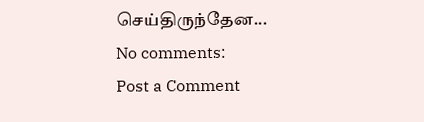செய்திருந்தேன...
No comments:
Post a Comment